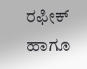ರಫೀಕ್ ಹಾಗೂ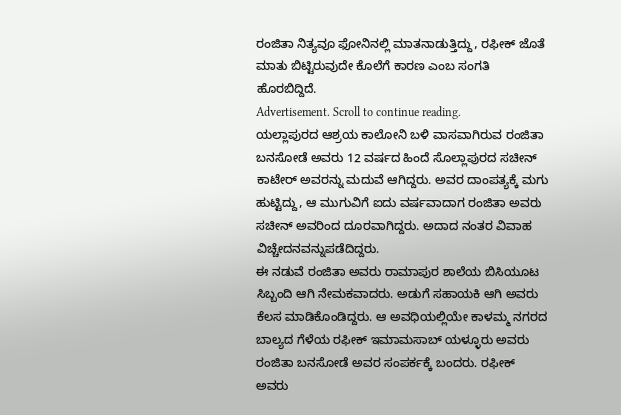ರಂಜಿತಾ ನಿತ್ಯವೂ ಫೋನಿನಲ್ಲಿ ಮಾತನಾಡುತ್ತಿದ್ದು, ರಫೀಕ್ ಜೊತೆ ಮಾತು ಬಿಟ್ಟಿರುವುದೇ ಕೊಲೆಗೆ ಕಾರಣ ಎಂಬ ಸಂಗತಿ ಹೊರಬಿದ್ದಿದೆ.
Advertisement. Scroll to continue reading.
ಯಲ್ಲಾಪುರದ ಆಶ್ರಯ ಕಾಲೋನಿ ಬಳಿ ವಾಸವಾಗಿರುವ ರಂಜಿತಾ ಬನಸೋಡೆ ಅವರು 12 ವರ್ಷದ ಹಿಂದೆ ಸೊಲ್ಲಾಪುರದ ಸಚೀನ್ ಕಾಟೇರ್ ಅವರನ್ನು ಮದುವೆ ಆಗಿದ್ದರು. ಅವರ ದಾಂಪತ್ಯಕ್ಕೆ ಮಗು ಹುಟ್ಟಿದ್ದು, ಆ ಮುಗುವಿಗೆ ಐದು ವರ್ಷವಾದಾಗ ರಂಜಿತಾ ಅವರು ಸಚೀನ್ ಅವರಿಂದ ದೂರವಾಗಿದ್ದರು. ಅದಾದ ನಂತರ ವಿವಾಹ ವಿಚ್ಚೇದನವನ್ನುಪಡೆದಿದ್ದರು.
ಈ ನಡುವೆ ರಂಜಿತಾ ಅವರು ರಾಮಾಪುರ ಶಾಲೆಯ ಬಿಸಿಯೂಟ ಸಿಬ್ಬಂದಿ ಆಗಿ ನೇಮಕವಾದರು. ಅಡುಗೆ ಸಹಾಯಕಿ ಆಗಿ ಅವರು ಕೆಲಸ ಮಾಡಿಕೊಂಡಿದ್ದರು. ಆ ಅವಧಿಯಲ್ಲಿಯೇ ಕಾಳಮ್ಮ ನಗರದ ಬಾಲ್ಯದ ಗೆಳೆಯ ರಫೀಕ್ ಇಮಾಮಸಾಬ್ ಯಳ್ಳೂರು ಅವರು ರಂಜಿತಾ ಬನಸೋಡೆ ಅವರ ಸಂಪರ್ಕಕ್ಕೆ ಬಂದರು. ರಫೀಕ್ ಅವರು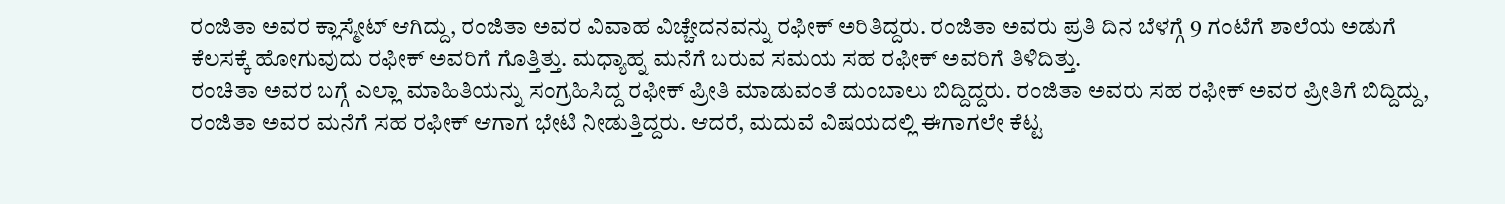ರಂಜಿತಾ ಅವರ ಕ್ಲಾಸ್ಮೇಟ್ ಆಗಿದ್ದು, ರಂಜಿತಾ ಅವರ ವಿವಾಹ ವಿಚ್ಚೇದನವನ್ನು ರಫೀಕ್ ಅರಿತಿದ್ದರು. ರಂಜಿತಾ ಅವರು ಪ್ರತಿ ದಿನ ಬೆಳಗ್ಗೆ 9 ಗಂಟೆಗೆ ಶಾಲೆಯ ಅಡುಗೆ ಕೆಲಸಕ್ಕೆ ಹೋಗುವುದು ರಫೀಕ್ ಅವರಿಗೆ ಗೊತ್ತಿತ್ತು. ಮಧ್ಯಾಹ್ನ ಮನೆಗೆ ಬರುವ ಸಮಯ ಸಹ ರಫೀಕ್ ಅವರಿಗೆ ತಿಳಿದಿತ್ತು.
ರಂಚಿತಾ ಅವರ ಬಗ್ಗೆ ಎಲ್ಲಾ ಮಾಹಿತಿಯನ್ನು ಸಂಗ್ರಹಿಸಿದ್ದ ರಫೀಕ್ ಪ್ರೀತಿ ಮಾಡುವಂತೆ ದುಂಬಾಲು ಬಿದ್ದಿದ್ದರು. ರಂಜಿತಾ ಅವರು ಸಹ ರಫೀಕ್ ಅವರ ಪ್ರೀತಿಗೆ ಬಿದ್ದಿದ್ದು, ರಂಜಿತಾ ಅವರ ಮನೆಗೆ ಸಹ ರಫೀಕ್ ಆಗಾಗ ಭೇಟಿ ನೀಡುತ್ತಿದ್ದರು. ಆದರೆ, ಮದುವೆ ವಿಷಯದಲ್ಲಿ ಈಗಾಗಲೇ ಕೆಟ್ಟ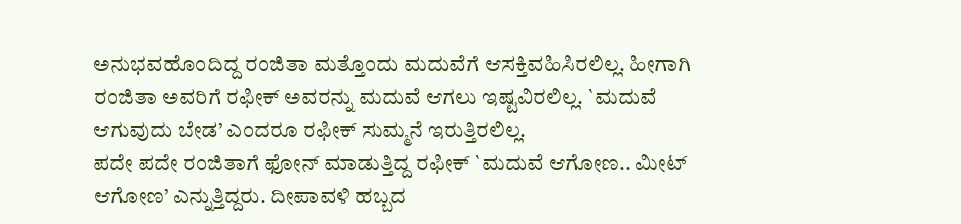ಅನುಭವಹೊಂದಿದ್ದ ರಂಜಿತಾ ಮತ್ತೊಂದು ಮದುವೆಗೆ ಆಸಕ್ತಿವಹಿಸಿರಲಿಲ್ಲ. ಹೀಗಾಗಿ ರಂಜಿತಾ ಅವರಿಗೆ ರಫೀಕ್ ಅವರನ್ನು ಮದುವೆ ಆಗಲು ಇಷ್ಟವಿರಲಿಲ್ಲ. `ಮದುವೆ ಆಗುವುದು ಬೇಡ’ ಎಂದರೂ ರಫೀಕ್ ಸುಮ್ಮನೆ ಇರುತ್ತಿರಲಿಲ್ಲ.
ಪದೇ ಪದೇ ರಂಜಿತಾಗೆ ಫೋನ್ ಮಾಡುತ್ತಿದ್ದ ರಫೀಕ್ `ಮದುವೆ ಆಗೋಣ.. ಮೀಟ್ ಆಗೋಣ’ ಎನ್ನುತ್ತಿದ್ದರು. ದೀಪಾವಳಿ ಹಬ್ಬದ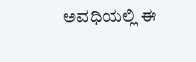ಅವಧಿಯಲ್ಲಿ ಈ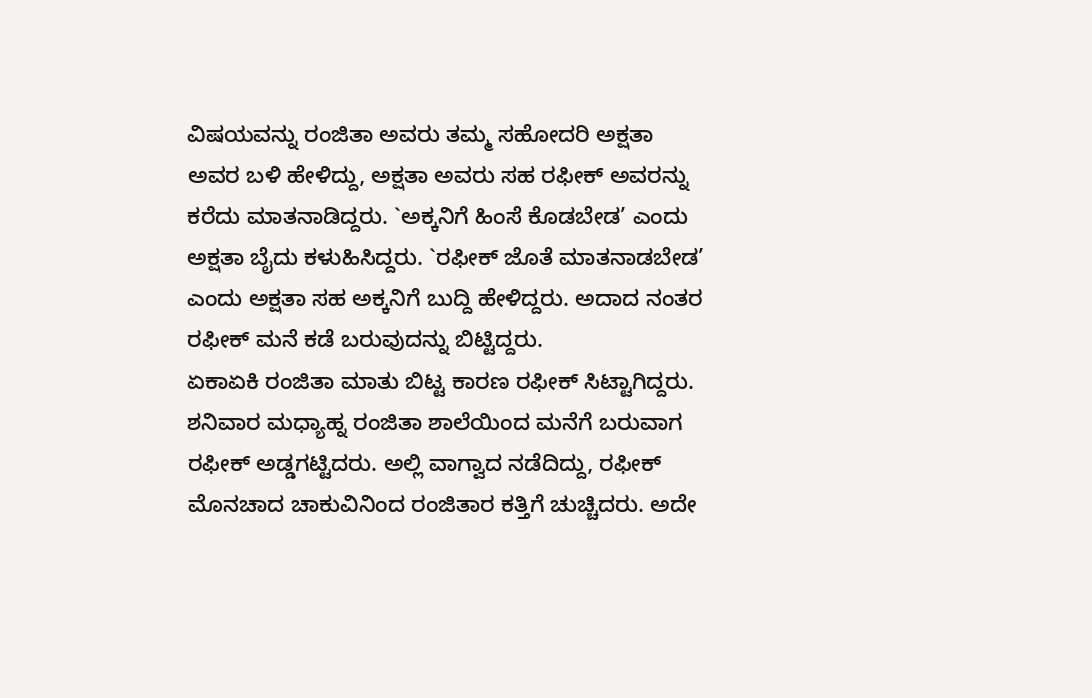ವಿಷಯವನ್ನು ರಂಜಿತಾ ಅವರು ತಮ್ಮ ಸಹೋದರಿ ಅಕ್ಷತಾ ಅವರ ಬಳಿ ಹೇಳಿದ್ದು, ಅಕ್ಷತಾ ಅವರು ಸಹ ರಫೀಕ್ ಅವರನ್ನು ಕರೆದು ಮಾತನಾಡಿದ್ದರು. `ಅಕ್ಕನಿಗೆ ಹಿಂಸೆ ಕೊಡಬೇಡ’ ಎಂದು ಅಕ್ಷತಾ ಬೈದು ಕಳುಹಿಸಿದ್ದರು. `ರಫೀಕ್ ಜೊತೆ ಮಾತನಾಡಬೇಡ’ ಎಂದು ಅಕ್ಷತಾ ಸಹ ಅಕ್ಕನಿಗೆ ಬುದ್ದಿ ಹೇಳಿದ್ದರು. ಅದಾದ ನಂತರ ರಫೀಕ್ ಮನೆ ಕಡೆ ಬರುವುದನ್ನು ಬಿಟ್ಟಿದ್ದರು.
ಏಕಾಏಕಿ ರಂಜಿತಾ ಮಾತು ಬಿಟ್ಟ ಕಾರಣ ರಫೀಕ್ ಸಿಟ್ಟಾಗಿದ್ದರು. ಶನಿವಾರ ಮಧ್ಯಾಹ್ನ ರಂಜಿತಾ ಶಾಲೆಯಿಂದ ಮನೆಗೆ ಬರುವಾಗ ರಫೀಕ್ ಅಡ್ಡಗಟ್ಟಿದರು. ಅಲ್ಲಿ ವಾಗ್ವಾದ ನಡೆದಿದ್ದು, ರಫೀಕ್ ಮೊನಚಾದ ಚಾಕುವಿನಿಂದ ರಂಜಿತಾರ ಕತ್ತಿಗೆ ಚುಚ್ಚಿದರು. ಅದೇ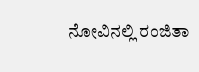ನೋವಿನಲ್ಲಿ ರಂಜಿತಾ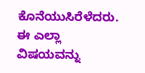ಕೊನೆಯುಸಿರೆಳೆದರು. ಈ ಎಲ್ಲಾ ವಿಷಯವನ್ನು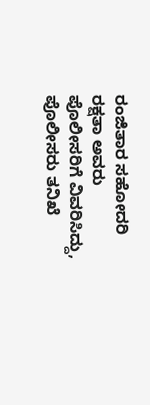ರಂಜಿತಾರ ಸಹೋದರಿ ರಕ್ಷತಾ ಅವರು ಪೊಲೀಸರಿಗೆ ವಿವರಿಸಿದ್ದು, ಪೊಲೀಸರು ತನಿಖೆ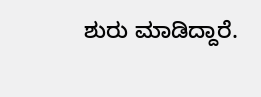ಶುರು ಮಾಡಿದ್ದಾರೆ.